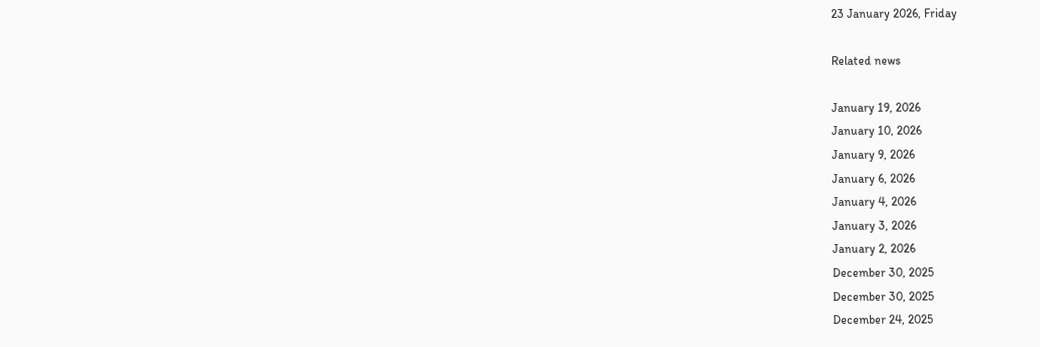23 January 2026, Friday

Related news

January 19, 2026
January 10, 2026
January 9, 2026
January 6, 2026
January 4, 2026
January 3, 2026
January 2, 2026
December 30, 2025
December 30, 2025
December 24, 2025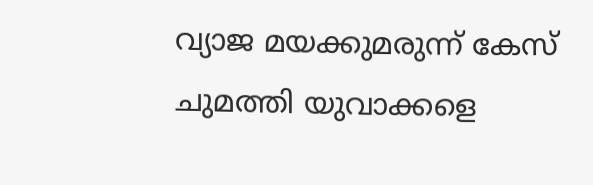വ്യാജ മയക്കുമരുന്ന് കേസ് ചുമത്തി യുവാക്കളെ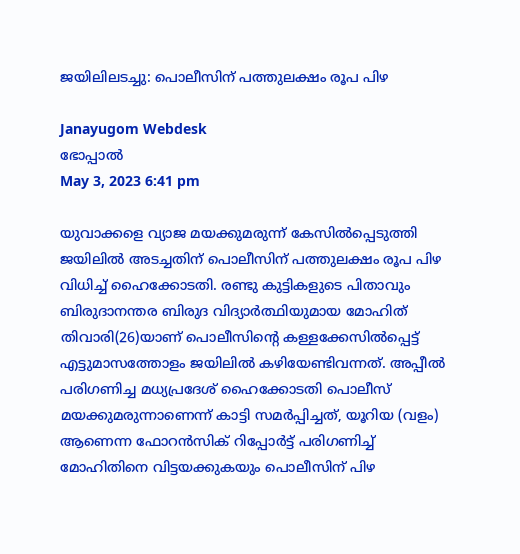ജയിലിലടച്ചു: പൊലീസിന് പത്തുലക്ഷം രൂപ പിഴ

Janayugom Webdesk
ഭോപ്പാല്‍
May 3, 2023 6:41 pm

യുവാക്കളെ വ്യാജ മയക്കുമരുന്ന് കേസില്‍പ്പെടുത്തി ജയിലില്‍ അടച്ചതിന് പൊലീസിന് പത്തുലക്ഷം രൂപ പിഴ വിധിച്ച് ഹൈക്കോടതി. രണ്ടു കുട്ടികളുടെ പിതാവും ബിരുദാനന്തര ബിരുദ വിദ്യാര്‍ത്ഥിയുമായ മോഹിത് തിവാരി(26)യാണ് പൊലീസിന്റെ കള്ളക്കേസില്‍പ്പെട്ട് എട്ടുമാസത്തോളം ജയിലി‍ല്‍ കഴിയേണ്ടിവന്നത്. അപ്പീല്‍ പരിഗണിച്ച മധ്യപ്രദേശ് ഹൈക്കോടതി പൊലീസ് മയക്കുമരുന്നാണെന്ന് കാട്ടി സമര്‍പ്പിച്ചത്, യൂറിയ (വളം) ആണെന്ന ഫോറന്‍സിക് റിപ്പോര്‍ട്ട് പരിഗണിച്ച് മോഹിതിനെ വിട്ടയക്കുകയും പൊലീസിന് പിഴ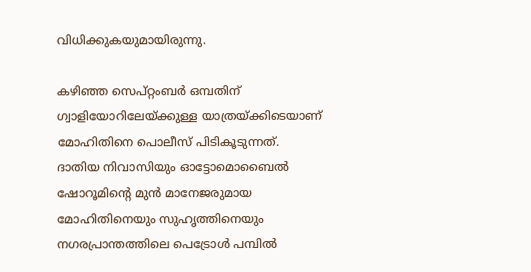വിധിക്കുകയുമായിരുന്നു.

കഴിഞ്ഞ സെപ്റ്റംബര്‍ ഒമ്പതിന് ഗ്വാളിയോറിലേയ്ക്കുള്ള യാത്രയ്ക്കിടെയാണ് മോഹിതിനെ പൊലീസ് പിടികൂടുന്നത്. ദാതിയ നിവാസിയും ഓട്ടോമൊബൈൽ ഷോറൂമിന്റെ മുൻ മാനേജരുമായ മോഹിതിനെയും സുഹൃത്തിനെയും നഗരപ്രാന്തത്തിലെ പെട്രോൾ പമ്പിൽ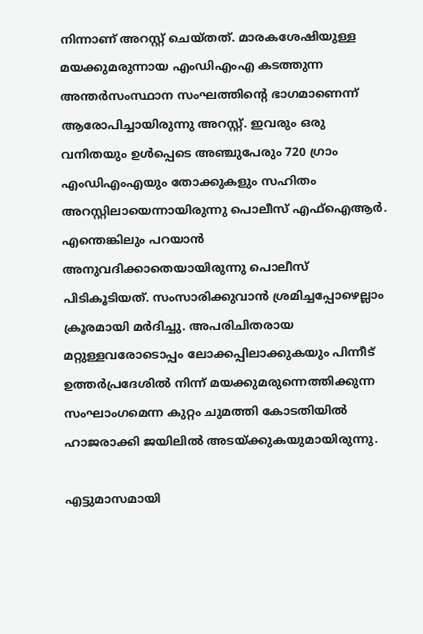നിന്നാണ് അറസ്റ്റ് ചെയ്തത്. മാരകശേഷിയുള്ള മയക്കുമരുന്നായ എംഡിഎംഎ കടത്തുന്ന അന്തർസംസ്ഥാന സംഘത്തിന്റെ ഭാഗമാണെന്ന് ആരോപിച്ചായിരുന്നു അറസ്റ്റ്. ഇവരും ഒരു വനിതയും ഉള്‍പ്പെടെ അഞ്ചുപേരും 720 ഗ്രാം എംഡിഎംഎയും തോക്കുകളും സഹിതം അറസ്റ്റിലായെന്നായിരുന്നു പൊലീസ് എഫ്ഐആര്‍. എന്തെങ്കിലും പറയാന്‍ അനുവദിക്കാതെയായിരുന്നു പൊലീസ് പിടികൂടിയത്. സംസാരിക്കുവാന്‍ ശ്രമിച്ചപ്പോഴെല്ലാം ക്രൂരമായി മര്‍ദിച്ചു. അപരിചിതരായ മറ്റുള്ളവരോടൊപ്പം ലോക്കപ്പിലാക്കുകയും പിന്നീട് ഉത്തര്‍പ്രദേശില്‍ നിന്ന് മയക്കുമരുന്നെത്തിക്കുന്ന സംഘാംഗമെന്ന കുറ്റം ചുമത്തി കോടതിയില്‍ ഹാജരാക്കി ജയിലില്‍ അടയ്ക്കുകയുമായിരുന്നു.

എട്ടുമാസമായി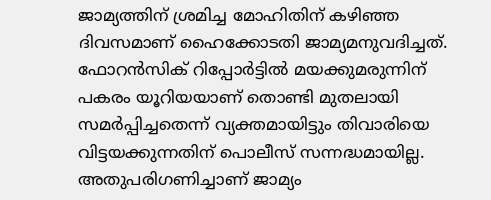ജാമ്യത്തിന് ശ്രമിച്ച മോഹിതിന് കഴിഞ്ഞ ദിവസമാണ് ഹൈക്കോടതി ജാമ്യമനുവദിച്ചത്. ഫോറന്‍സിക് റിപ്പോര്‍ട്ടില്‍ മയക്കുമരുന്നിന് പകരം യൂറിയയാണ് തൊണ്ടി മുതലായി സമര്‍പ്പിച്ചതെന്ന് വ്യക്തമായിട്ടും തിവാരിയെ വിട്ടയക്കുന്നതിന് പൊലീസ് സന്നദ്ധമായില്ല. അതുപരിഗണിച്ചാണ് ജാമ്യം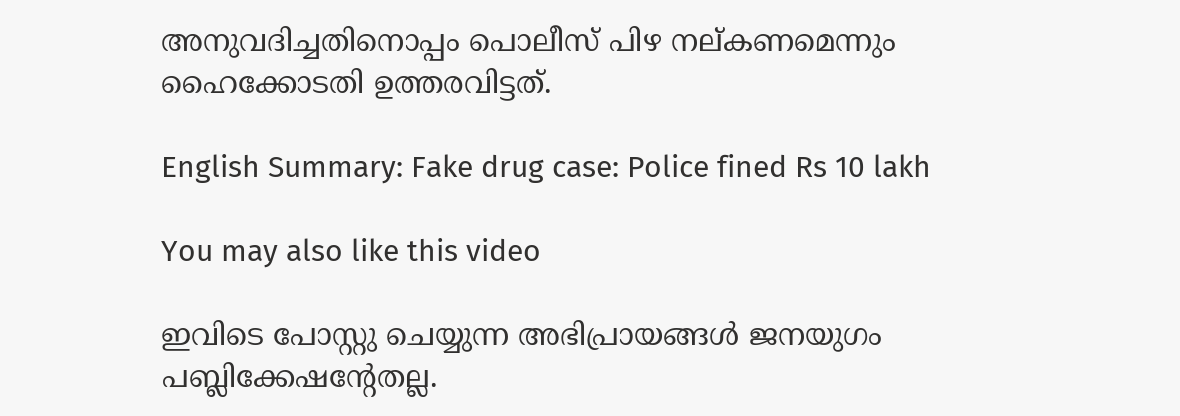അനുവദിച്ചതിനൊപ്പം പൊലീസ് പിഴ നല്കണമെന്നും ഹൈക്കോടതി ഉത്തരവിട്ടത്.

English Summary: Fake drug case: Police fined Rs 10 lakh

You may also like this video

ഇവിടെ പോസ്റ്റു ചെയ്യുന്ന അഭിപ്രായങ്ങള്‍ ജനയുഗം പബ്ലിക്കേഷന്റേതല്ല.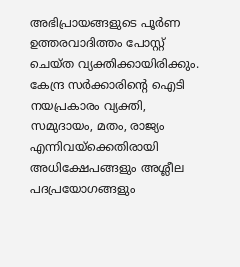അഭിപ്രായങ്ങളുടെ പൂര്‍ണ ഉത്തരവാദിത്തം പോസ്റ്റ് ചെയ്ത വ്യക്തിക്കായിരിക്കും. കേന്ദ്ര സര്‍ക്കാരിന്റെ ഐടി നയപ്രകാരം വ്യക്തി, സമുദായം, മതം, രാജ്യം എന്നിവയ്‌ക്കെതിരായി അധിക്ഷേപങ്ങളും അശ്ലീല പദപ്രയോഗങ്ങളും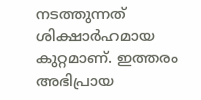നടത്തുന്നത് ശിക്ഷാര്‍ഹമായ കുറ്റമാണ്. ഇത്തരം അഭിപ്രായ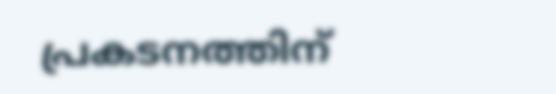പ്രകടനത്തിന്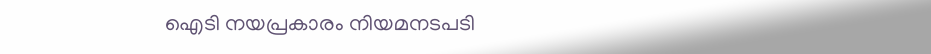ഐടി നയപ്രകാരം നിയമനടപടി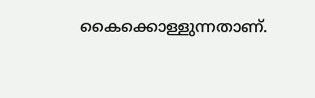കൈക്കൊള്ളുന്നതാണ്.